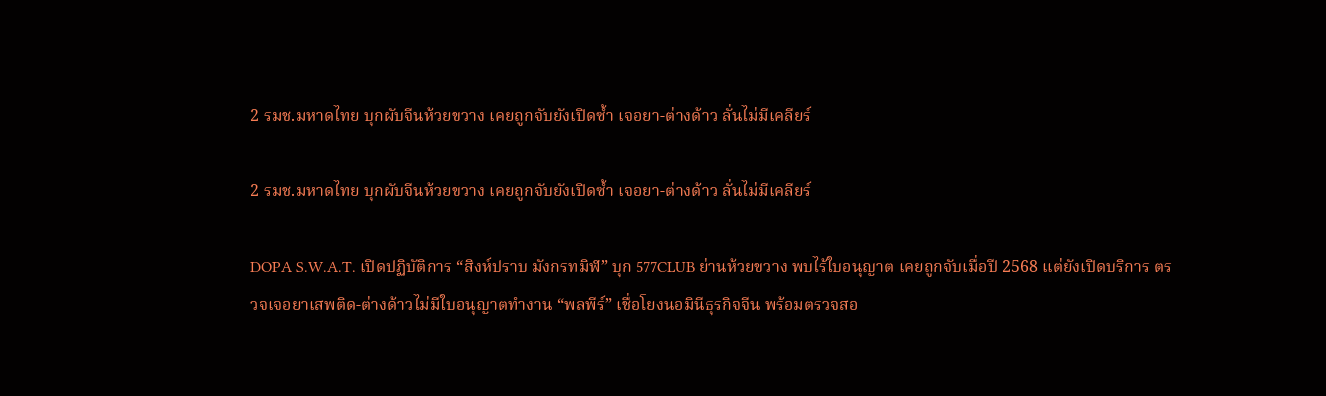2 รมช.มหาดไทย บุกผับจีนห้วยขวาง เคยถูกจับยังเปิดซ้ำ เจอยา-ต่างด้าว ลั่นไม่มีเคลียร์

2 รมช.มหาดไทย บุกผับจีนห้วยขวาง เคยถูกจับยังเปิดซ้ำ เจอยา-ต่างด้าว ลั่นไม่มีเคลียร์

DOPA S.W.A.T. เปิดปฏิบัติการ “สิงห์ปราบ มังกรทมิฬ” บุก 577CLUB ย่านห้วยขวาง พบไร้ใบอนุญาต เคยถูกจับเมื่อปี 2568 แต่ยังเปิดบริการ ตรวจเจอยาเสพติด-ต่างด้าวไม่มีใบอนุญาตทำงาน “พลพีร์” เชื่อโยงนอมินีธุรกิจจีน พร้อมตรวจสอ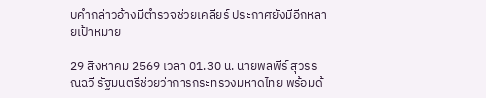บคำกล่าวอ้างมีตำรวจช่วยเคลียร์ ประกาศยังมีอีกหลายเป้าหมาย

29 สิงหาคม 2569 เวลา 01.30 น. นายพลพีร์ สุวรรณฉวี รัฐมนตรีช่วยว่าการกระทรวงมหาดไทย พร้อมด้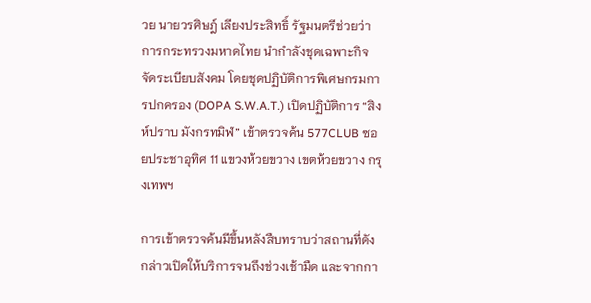วย นายวรศิษฎ์ เลียงประสิทธิ์ รัฐมนตรีช่วยว่าการกระทรวงมหาดไทย นำกำลังชุดเฉพาะกิจจัดระเบียบสังคม โดยชุดปฏิบัติการพิเศษกรมการปกครอง (DOPA S.W.A.T.) เปิดปฏิบัติการ “สิงห์ปราบ มังกรทมิฬ” เข้าตรวจค้น 577CLUB ซอยประชาอุทิศ 11 แขวงห้วยขวาง เขตห้วยขวาง กรุงเทพฯ

การเข้าตรวจค้นมีขึ้นหลังสืบทราบว่าสถานที่ดังกล่าวเปิดให้บริการจนถึงช่วงเช้ามืด และจากกา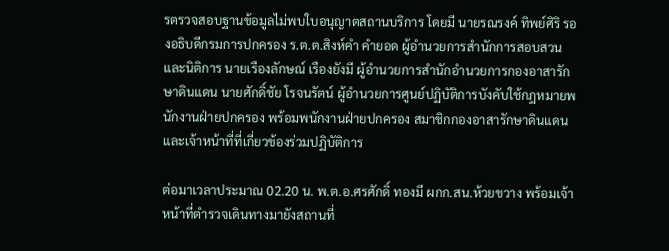รตรวจสอบฐานข้อมูลไม่พบใบอนุญาตสถานบริการ โดยมี นายรณรงค์ ทิพย์ศิริ รองอธิบดีกรมการปกครอง ร.ต.ต.สิงห์คำ คำยอด ผู้อำนวยการสำนักการสอบสวนและนิติการ นายเรืองลักษณ์ เรืองยังมี ผู้อำนวยการสำนักอำนวยการกองอาสารักษาดินแดน นายศักดิ์ชัย โรจนรัตน์ ผู้อำนวยการศูนย์ปฏิบัติการบังคับใช้กฎหมายพนักงานฝ่ายปกครอง พร้อมพนักงานฝ่ายปกครอง สมาชิกกองอาสารักษาดินแดน และเจ้าหน้าที่ที่เกี่ยวข้องร่วมปฏิบัติการ

ต่อมาเวลาประมาณ 02.20 น. พ.ต.อ.ศรศักดิ์ ทองมี ผกก.สน.ห้วยขวาง พร้อมเจ้าหน้าที่ตำรวจเดินทางมายังสถานที่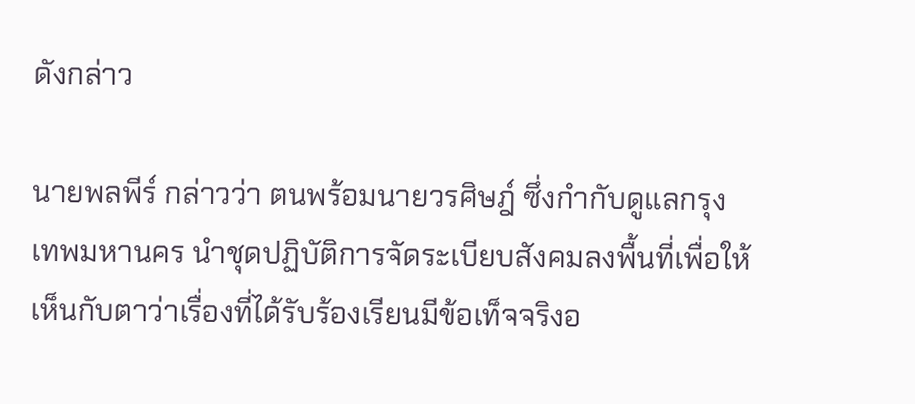ดังกล่าว

นายพลพีร์ กล่าวว่า ตนพร้อมนายวรศิษฎ์ ซึ่งกำกับดูแลกรุงเทพมหานคร นำชุดปฏิบัติการจัดระเบียบสังคมลงพื้นที่เพื่อให้เห็นกับตาว่าเรื่องที่ได้รับร้องเรียนมีข้อเท็จจริงอ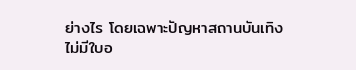ย่างไร โดยเฉพาะปัญหาสถานบันเทิงไม่มีใบอ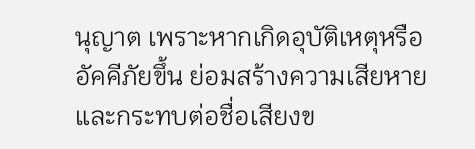นุญาต เพราะหากเกิดอุบัติเหตุหรืออัคคีภัยขึ้น ย่อมสร้างความเสียหายและกระทบต่อชื่อเสียงข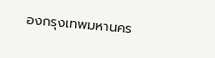องกรุงเทพมหานคร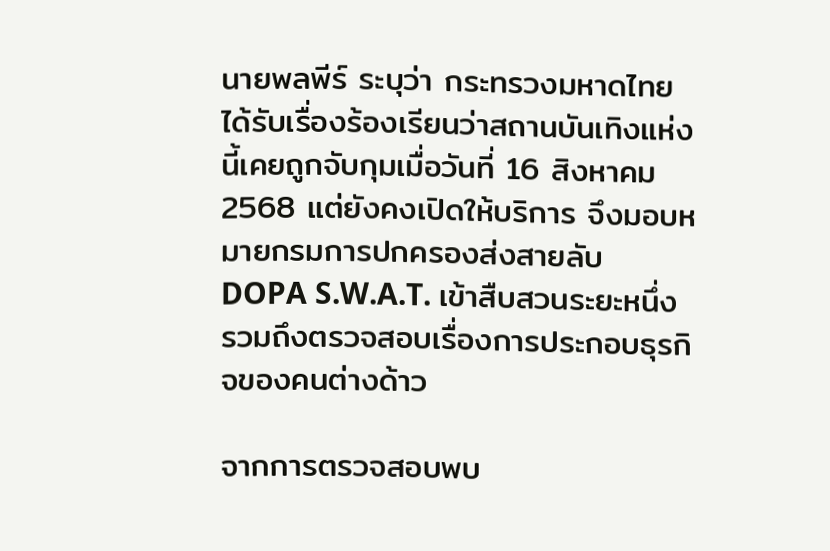นายพลพีร์ ระบุว่า กระทรวงมหาดไทยได้รับเรื่องร้องเรียนว่าสถานบันเทิงแห่งนี้เคยถูกจับกุมเมื่อวันที่ 16 สิงหาคม 2568 แต่ยังคงเปิดให้บริการ จึงมอบหมายกรมการปกครองส่งสายลับ DOPA S.W.A.T. เข้าสืบสวนระยะหนึ่ง รวมถึงตรวจสอบเรื่องการประกอบธุรกิจของคนต่างด้าว

จากการตรวจสอบพบ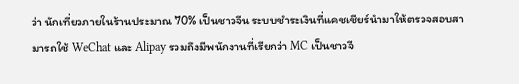ว่า นักเที่ยวภายในร้านประมาณ 70% เป็นชาวจีน ระบบชำระเงินที่แคชเชียร์นำมาให้ตรวจสอบสามารถใช้ WeChat และ Alipay รวมถึงมีพนักงานที่เรียกว่า MC เป็นชาวจี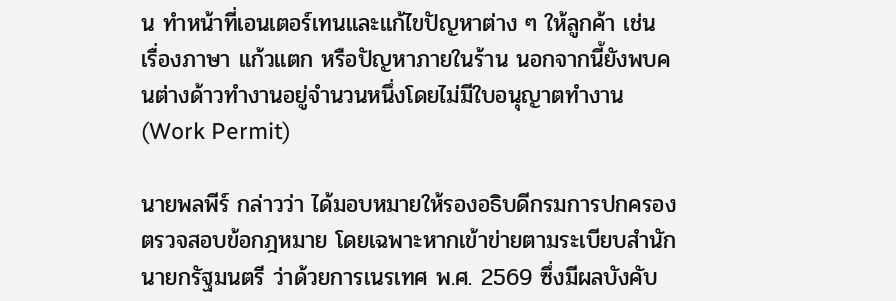น ทำหน้าที่เอนเตอร์เทนและแก้ไขปัญหาต่าง ๆ ให้ลูกค้า เช่น เรื่องภาษา แก้วแตก หรือปัญหาภายในร้าน นอกจากนี้ยังพบคนต่างด้าวทำงานอยู่จำนวนหนึ่งโดยไม่มีใบอนุญาตทำงาน (Work Permit)

นายพลพีร์ กล่าวว่า ได้มอบหมายให้รองอธิบดีกรมการปกครองตรวจสอบข้อกฎหมาย โดยเฉพาะหากเข้าข่ายตามระเบียบสำนักนายกรัฐมนตรี ว่าด้วยการเนรเทศ พ.ศ. 2569 ซึ่งมีผลบังคับ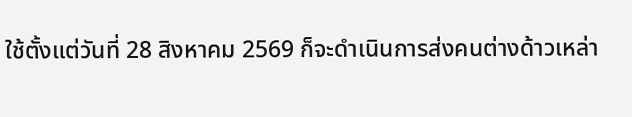ใช้ตั้งแต่วันที่ 28 สิงหาคม 2569 ก็จะดำเนินการส่งคนต่างด้าวเหล่า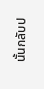นั้นกลับป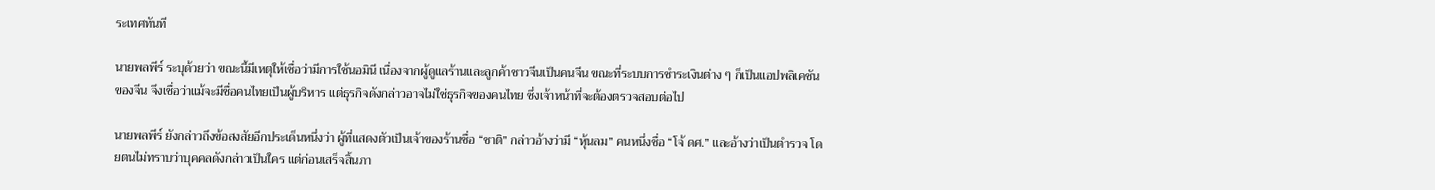ระเทศทันที

นายพลพีร์ ระบุด้วยว่า ขณะนี้มีเหตุให้เชื่อว่ามีการใช้นอมินี เนื่องจากผู้ดูแลร้านและลูกค้าชาวจีนเป็นคนจีน ขณะที่ระบบการชำระเงินต่าง ๆ ก็เป็นแอปพลิเคชันของจีน จึงเชื่อว่าแม้จะมีชื่อคนไทยเป็นผู้บริหาร แต่ธุรกิจดังกล่าวอาจไม่ใช่ธุรกิจของคนไทย ซึ่งเจ้าหน้าที่จะต้องตรวจสอบต่อไป

นายพลพีร์ ยังกล่าวถึงข้อสงสัยอีกประเด็นหนึ่งว่า ผู้ที่แสดงตัวเป็นเจ้าของร้านชื่อ “ชาติ” กล่าวอ้างว่ามี “หุ้นลม” คนหนึ่งชื่อ “โจ้ ดศ.” และอ้างว่าเป็นตำรวจ โดยตนไม่ทราบว่าบุคคลดังกล่าวเป็นใคร แต่ก่อนเสร็จสิ้นภา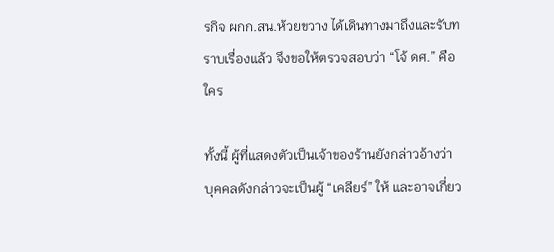รกิจ ผกก.สน.ห้วยขวาง ได้เดินทางมาถึงและรับทราบเรื่องแล้ว จึงขอให้ตรวจสอบว่า “โจ้ ดศ.” คือใคร

ทั้งนี้ ผู้ที่แสดงตัวเป็นเจ้าของร้านยังกล่าวอ้างว่า บุคคลดังกล่าวจะเป็นผู้ “เคลียร์” ให้ และอาจเกี่ยว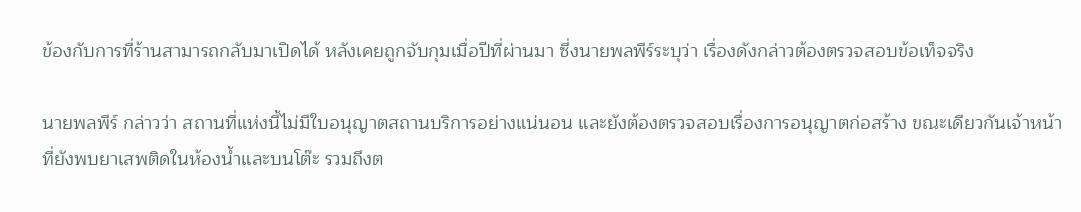ข้องกับการที่ร้านสามารถกลับมาเปิดได้ หลังเคยถูกจับกุมเมื่อปีที่ผ่านมา ซึ่งนายพลพีร์ระบุว่า เรื่องดังกล่าวต้องตรวจสอบข้อเท็จจริง

นายพลพีร์ กล่าวว่า สถานที่แห่งนี้ไม่มีใบอนุญาตสถานบริการอย่างแน่นอน และยังต้องตรวจสอบเรื่องการอนุญาตก่อสร้าง ขณะเดียวกันเจ้าหน้าที่ยังพบยาเสพติดในห้องน้ำและบนโต๊ะ รวมถึงต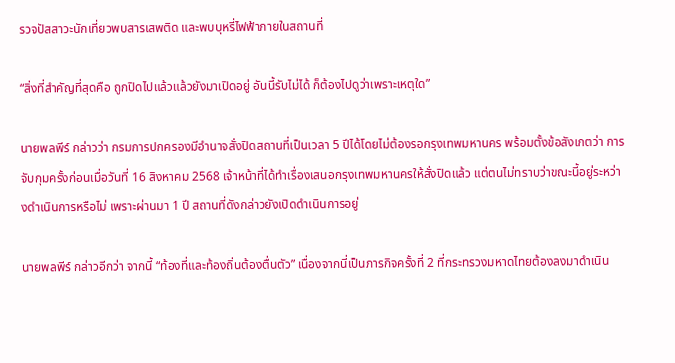รวจปัสสาวะนักเที่ยวพบสารเสพติด และพบบุหรี่ไฟฟ้าภายในสถานที่

“สิ่งที่สำคัญที่สุดคือ ถูกปิดไปแล้วแล้วยังมาเปิดอยู่ อันนี้รับไม่ได้ ก็ต้องไปดูว่าเพราะเหตุใด”

นายพลพีร์ กล่าวว่า กรมการปกครองมีอำนาจสั่งปิดสถานที่เป็นเวลา 5 ปีได้โดยไม่ต้องรอกรุงเทพมหานคร พร้อมตั้งข้อสังเกตว่า การจับกุมครั้งก่อนเมื่อวันที่ 16 สิงหาคม 2568 เจ้าหน้าที่ได้ทำเรื่องเสนอกรุงเทพมหานครให้สั่งปิดแล้ว แต่ตนไม่ทราบว่าขณะนี้อยู่ระหว่างดำเนินการหรือไม่ เพราะผ่านมา 1 ปี สถานที่ดังกล่าวยังเปิดดำเนินการอยู่

นายพลพีร์ กล่าวอีกว่า จากนี้ “ท้องที่และท้องถิ่นต้องตื่นตัว” เนื่องจากนี่เป็นภารกิจครั้งที่ 2 ที่กระทรวงมหาดไทยต้องลงมาดำเนิน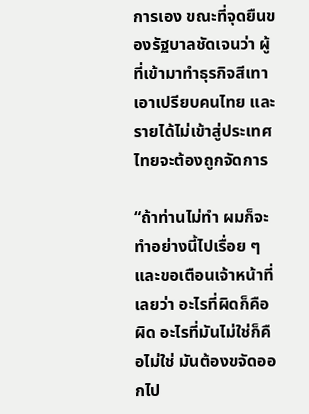การเอง ขณะที่จุดยืนของรัฐบาลชัดเจนว่า ผู้ที่เข้ามาทำธุรกิจสีเทา เอาเปรียบคนไทย และรายได้ไม่เข้าสู่ประเทศไทยจะต้องถูกจัดการ

“ถ้าท่านไม่ทำ ผมก็จะทำอย่างนี้ไปเรื่อย ๆ และขอเตือนเจ้าหน้าที่เลยว่า อะไรที่ผิดก็คือผิด อะไรที่มันไม่ใช่ก็คือไม่ใช่ มันต้องขจัดออกไป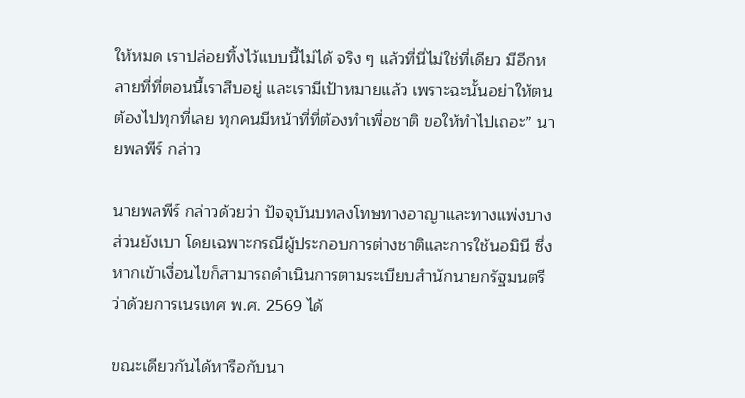ให้หมด เราปล่อยทิ้งไว้แบบนี้ไม่ได้ จริง ๆ แล้วที่นี่ไม่ใช่ที่เดียว มีอีกหลายที่ที่ตอนนี้เราสืบอยู่ และเรามีเป้าหมายแล้ว เพราะฉะนั้นอย่าให้ตนต้องไปทุกที่เลย ทุกคนมีหน้าที่ที่ต้องทำเพื่อชาติ ขอให้ทำไปเถอะ” นายพลพีร์ กล่าว

นายพลพีร์ กล่าวด้วยว่า ปัจจุบันบทลงโทษทางอาญาและทางแพ่งบางส่วนยังเบา โดยเฉพาะกรณีผู้ประกอบการต่างชาติและการใช้นอมินี ซึ่งหากเข้าเงื่อนไขก็สามารถดำเนินการตามระเบียบสำนักนายกรัฐมนตรี ว่าด้วยการเนรเทศ พ.ศ. 2569 ได้

ขณะเดียวกันได้หารือกับนา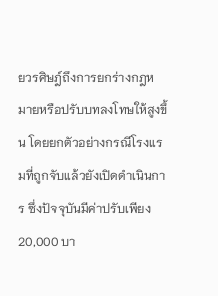ยวรศิษฎ์ถึงการยกร่างกฎหมายหรือปรับบทลงโทษให้สูงขึ้น โดยยกตัวอย่างกรณีโรงแรมที่ถูกจับแล้วยังเปิดดำเนินการ ซึ่งปัจจุบันมีค่าปรับเพียง 20,000 บา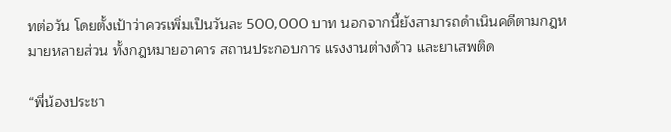ทต่อวัน โดยตั้งเป้าว่าควรเพิ่มเป็นวันละ 500,000 บาท นอกจากนี้ยังสามารถดำเนินคดีตามกฎหมายหลายส่วน ทั้งกฎหมายอาคาร สถานประกอบการ แรงงานต่างด้าว และยาเสพติด

“พี่น้องประชา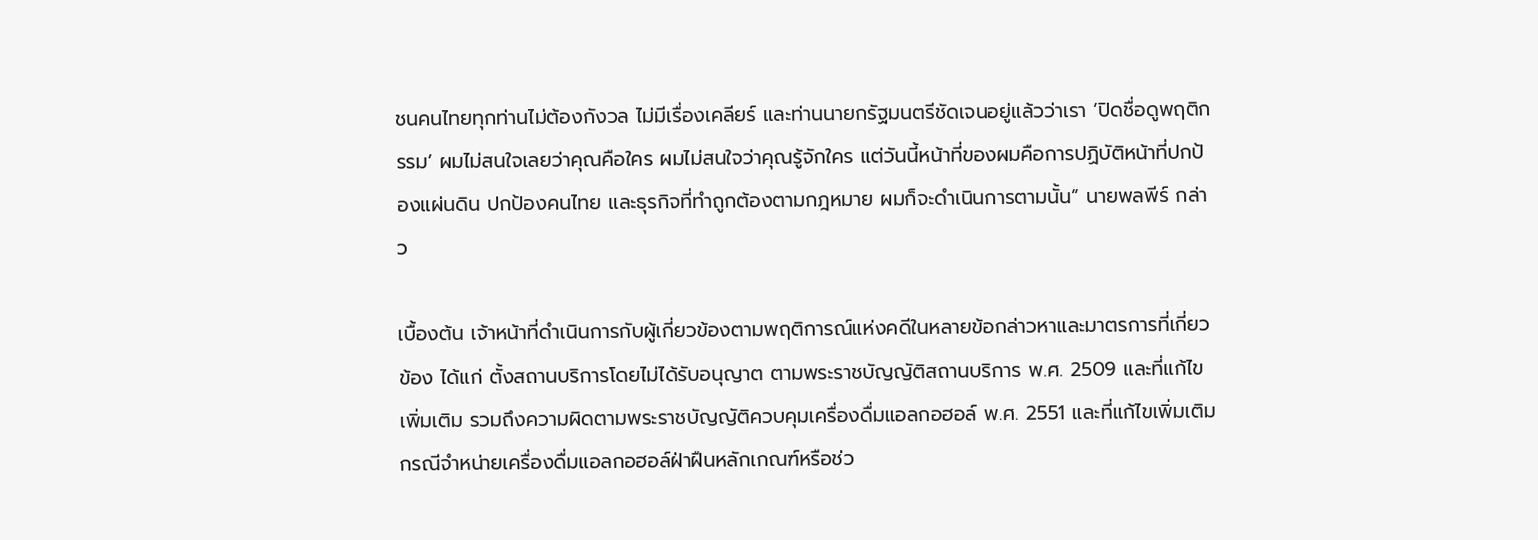ชนคนไทยทุกท่านไม่ต้องกังวล ไม่มีเรื่องเคลียร์ และท่านนายกรัฐมนตรีชัดเจนอยู่แล้วว่าเรา ‘ปิดชื่อดูพฤติกรรม’ ผมไม่สนใจเลยว่าคุณคือใคร ผมไม่สนใจว่าคุณรู้จักใคร แต่วันนี้หน้าที่ของผมคือการปฏิบัติหน้าที่ปกป้องแผ่นดิน ปกป้องคนไทย และธุรกิจที่ทำถูกต้องตามกฎหมาย ผมก็จะดำเนินการตามนั้น” นายพลพีร์ กล่าว

เบื้องต้น เจ้าหน้าที่ดำเนินการกับผู้เกี่ยวข้องตามพฤติการณ์แห่งคดีในหลายข้อกล่าวหาและมาตรการที่เกี่ยวข้อง ได้แก่ ตั้งสถานบริการโดยไม่ได้รับอนุญาต ตามพระราชบัญญัติสถานบริการ พ.ศ. 2509 และที่แก้ไขเพิ่มเติม รวมถึงความผิดตามพระราชบัญญัติควบคุมเครื่องดื่มแอลกอฮอล์ พ.ศ. 2551 และที่แก้ไขเพิ่มเติม กรณีจำหน่ายเครื่องดื่มแอลกอฮอล์ฝ่าฝืนหลักเกณฑ์หรือช่ว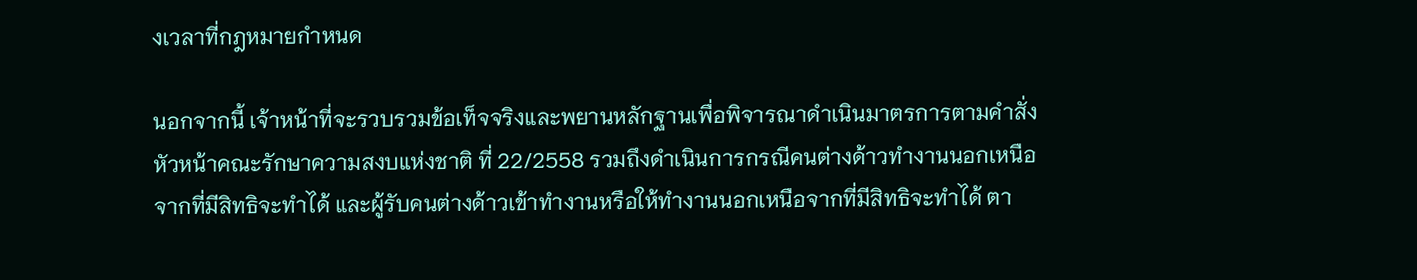งเวลาที่กฎหมายกำหนด

นอกจากนี้ เจ้าหน้าที่จะรวบรวมข้อเท็จจริงและพยานหลักฐานเพื่อพิจารณาดำเนินมาตรการตามคำสั่งหัวหน้าคณะรักษาความสงบแห่งชาติ ที่ 22/2558 รวมถึงดำเนินการกรณีคนต่างด้าวทำงานนอกเหนือจากที่มีสิทธิจะทำได้ และผู้รับคนต่างด้าวเข้าทำงานหรือให้ทำงานนอกเหนือจากที่มีสิทธิจะทำได้ ตา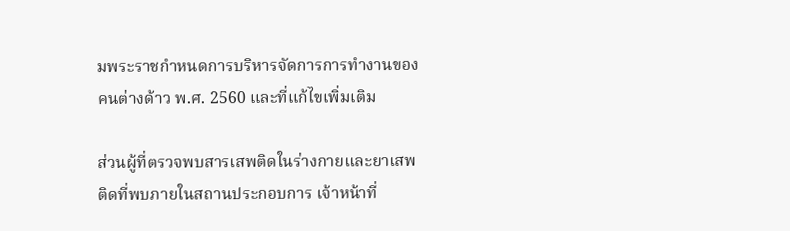มพระราชกำหนดการบริหารจัดการการทำงานของคนต่างด้าว พ.ศ. 2560 และที่แก้ไขเพิ่มเติม

ส่วนผู้ที่ตรวจพบสารเสพติดในร่างกายและยาเสพติดที่พบภายในสถานประกอบการ เจ้าหน้าที่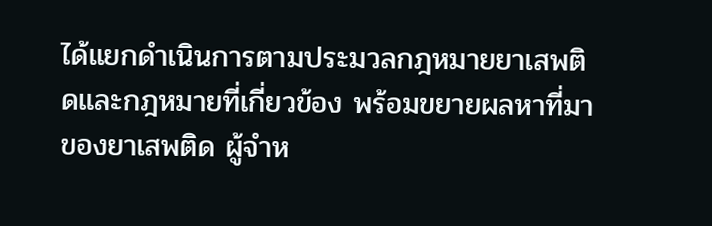ได้แยกดำเนินการตามประมวลกฎหมายยาเสพติดและกฎหมายที่เกี่ยวข้อง พร้อมขยายผลหาที่มาของยาเสพติด ผู้จำห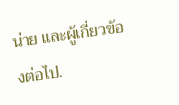น่าย และผู้เกี่ยวข้องต่อไป.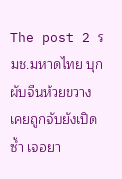The post 2 รมช.มหาดไทย บุกผับจีนห้วยขวาง เคยถูกจับยังเปิดซ้ำ เจอยา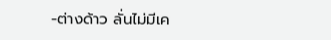-ต่างด้าว ลั่นไม่มีเค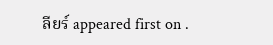ลียร์ appeared first on .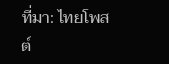ที่มา: ไทยโพสต์